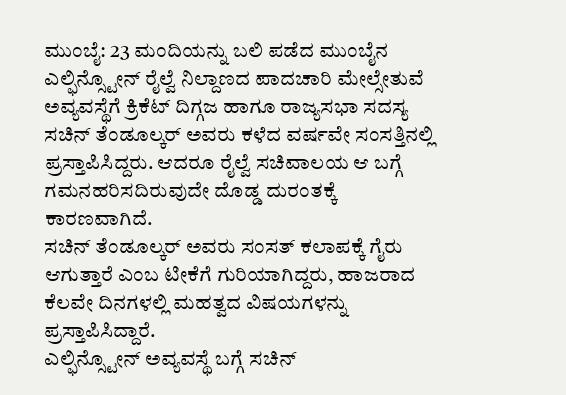ಮುಂಬೈ: 23 ಮಂದಿಯನ್ನು ಬಲಿ ಪಡೆದ ಮುಂಬೈನ ಎಲ್ಫಿನ್ಸ್ಟೋನ್ ರೈಲ್ವೆ ನಿಲ್ದಾಣದ ಪಾದಚಾರಿ ಮೇಲ್ಸೇತುವೆ ಅವ್ಯವಸ್ಥೆಗೆ ಕ್ರಿಕೆಟ್ ದಿಗ್ಗಜ ಹಾಗೂ ರಾಜ್ಯಸಭಾ ಸದಸ್ಯ ಸಚಿನ್ ತೆಂಡೂಲ್ಕರ್ ಅವರು ಕಳೆದ ವರ್ಷವೇ ಸಂಸತ್ತಿನಲ್ಲಿ ಪ್ರಸ್ತಾಪಿಸಿದ್ದರು. ಆದರೂ ರೈಲ್ವೆ ಸಚಿವಾಲಯ ಆ ಬಗ್ಗೆ ಗಮನಹರಿಸದಿರುವುದೇ ದೊಡ್ಡ ದುರಂತಕ್ಕೆ ಕಾರಣವಾಗಿದೆ.
ಸಚಿನ್ ತೆಂಡೂಲ್ಕರ್ ಅವರು ಸಂಸತ್ ಕಲಾಪಕ್ಕೆ ಗೈರು ಆಗುತ್ತಾರೆ ಎಂಬ ಟೀಕೆಗೆ ಗುರಿಯಾಗಿದ್ದರು, ಹಾಜರಾದ ಕೆಲವೇ ದಿನಗಳಲ್ಲಿ ಮಹತ್ವದ ವಿಷಯಗಳನ್ನು ಪ್ರಸ್ತಾಪಿಸಿದ್ದಾರೆ.
ಎಲ್ಫಿನ್ಸ್ಟೋನ್ ಅವ್ಯವಸ್ಥೆ ಬಗ್ಗೆ ಸಚಿನ್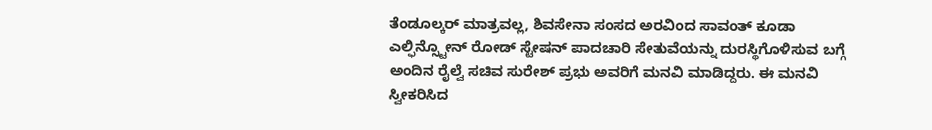ತೆಂಡೂಲ್ಕರ್ ಮಾತ್ರವಲ್ಲ, ಶಿವಸೇನಾ ಸಂಸದ ಅರವಿಂದ ಸಾವಂತ್ ಕೂಡಾ ಎಲ್ಫಿನ್ಸ್ಟೋನ್ ರೋಡ್ ಸ್ಟೇಷನ್ ಪಾದಚಾರಿ ಸೇತುವೆಯನ್ನು ದುರಸ್ಥಿಗೊಳಿಸುವ ಬಗ್ಗೆ ಅಂದಿನ ರೈಲ್ವೆ ಸಚಿವ ಸುರೇಶ್ ಪ್ರಭು ಅವರಿಗೆ ಮನವಿ ಮಾಡಿದ್ದರು. ಈ ಮನವಿ ಸ್ವೀಕರಿಸಿದ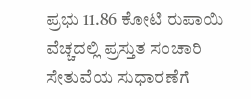ಪ್ರಭು 11.86 ಕೋಟಿ ರುಪಾಯಿ ವೆಚ್ಚದಲ್ಲಿ ಪ್ರಸ್ತುತ ಸಂಚಾರಿ ಸೇತುವೆಯ ಸುಧಾರಣೆಗೆ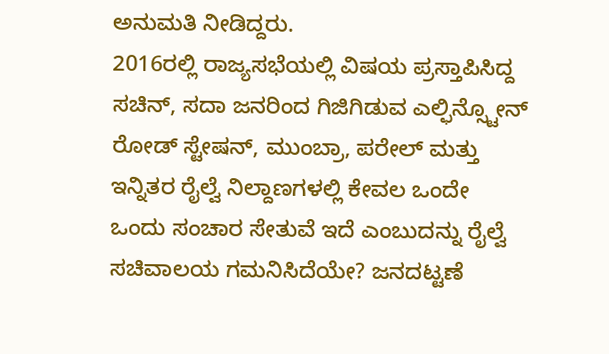ಅನುಮತಿ ನೀಡಿದ್ದರು.
2016ರಲ್ಲಿ ರಾಜ್ಯಸಭೆಯಲ್ಲಿ ವಿಷಯ ಪ್ರಸ್ತಾಪಿಸಿದ್ದ ಸಚಿನ್, ಸದಾ ಜನರಿಂದ ಗಿಜಿಗಿಡುವ ಎಲ್ಫಿನ್ಸ್ಟೋನ್ ರೋಡ್ ಸ್ಟೇಷನ್, ಮುಂಬ್ರಾ, ಪರೇಲ್ ಮತ್ತು ಇನ್ನಿತರ ರೈಲ್ವೆ ನಿಲ್ದಾಣಗಳಲ್ಲಿ ಕೇವಲ ಒಂದೇ ಒಂದು ಸಂಚಾರ ಸೇತುವೆ ಇದೆ ಎಂಬುದನ್ನು ರೈಲ್ವೆ ಸಚಿವಾಲಯ ಗಮನಿಸಿದೆಯೇ? ಜನದಟ್ಟಣೆ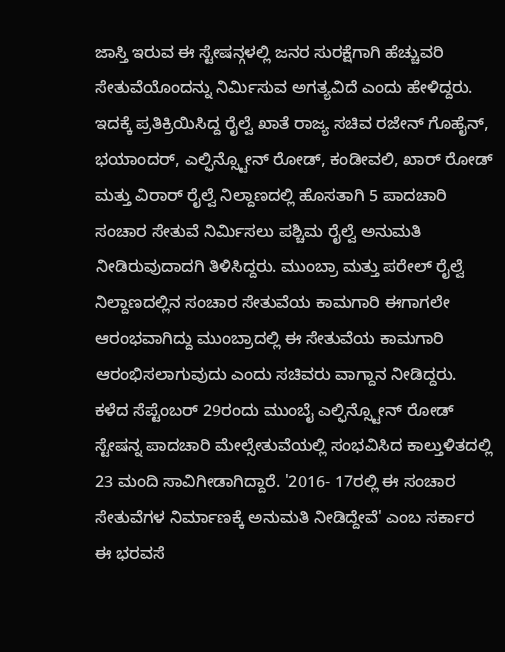ಜಾಸ್ತಿ ಇರುವ ಈ ಸ್ಟೇಷನ್ಗಳಲ್ಲಿ ಜನರ ಸುರಕ್ಷೆಗಾಗಿ ಹೆಚ್ಚುವರಿ ಸೇತುವೆಯೊಂದನ್ನು ನಿರ್ಮಿಸುವ ಅಗತ್ಯವಿದೆ ಎಂದು ಹೇಳಿದ್ದರು.
ಇದಕ್ಕೆ ಪ್ರತಿಕ್ರಿಯಿಸಿದ್ದ ರೈಲ್ವೆ ಖಾತೆ ರಾಜ್ಯ ಸಚಿವ ರಜೇನ್ ಗೊಹೈನ್, ಭಯಾಂದರ್, ಎಲ್ಫಿನ್ಸ್ಟೋನ್ ರೋಡ್, ಕಂಡೀವಲಿ, ಖಾರ್ ರೋಡ್ ಮತ್ತು ವಿರಾರ್ ರೈಲ್ವೆ ನಿಲ್ದಾಣದಲ್ಲಿ ಹೊಸತಾಗಿ 5 ಪಾದಚಾರಿ ಸಂಚಾರ ಸೇತುವೆ ನಿರ್ಮಿಸಲು ಪಶ್ಚಿಮ ರೈಲ್ವೆ ಅನುಮತಿ ನೀಡಿರುವುದಾದಗಿ ತಿಳಿಸಿದ್ದರು. ಮುಂಬ್ರಾ ಮತ್ತು ಪರೇಲ್ ರೈಲ್ವೆ ನಿಲ್ದಾಣದಲ್ಲಿನ ಸಂಚಾರ ಸೇತುವೆಯ ಕಾಮಗಾರಿ ಈಗಾಗಲೇ ಆರಂಭವಾಗಿದ್ದು ಮುಂಬ್ರಾದಲ್ಲಿ ಈ ಸೇತುವೆಯ ಕಾಮಗಾರಿ ಆರಂಭಿಸಲಾಗುವುದು ಎಂದು ಸಚಿವರು ವಾಗ್ದಾನ ನೀಡಿದ್ದರು.
ಕಳೆದ ಸೆಪ್ಟೆಂಬರ್ 29ರಂದು ಮುಂಬೈ ಎಲ್ಫಿನ್ಸ್ಟೋನ್ ರೋಡ್ ಸ್ಟೇಷನ್ನ ಪಾದಚಾರಿ ಮೇಲ್ಸೇತುವೆಯಲ್ಲಿ ಸಂಭವಿಸಿದ ಕಾಲ್ತುಳಿತದಲ್ಲಿ 23 ಮಂದಿ ಸಾವಿಗೀಡಾಗಿದ್ದಾರೆ. '2016- 17ರಲ್ಲಿ ಈ ಸಂಚಾರ ಸೇತುವೆಗಳ ನಿರ್ಮಾಣಕ್ಕೆ ಅನುಮತಿ ನೀಡಿದ್ದೇವೆ' ಎಂಬ ಸರ್ಕಾರ ಈ ಭರವಸೆ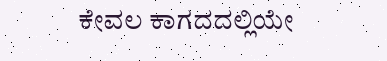ಕೇವಲ ಕಾಗದದಲ್ಲಿಯೇ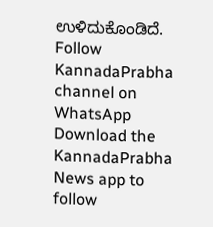ಉಳಿದುಕೊಂಡಿದೆ.
Follow KannadaPrabha channel on WhatsApp
Download the KannadaPrabha News app to follow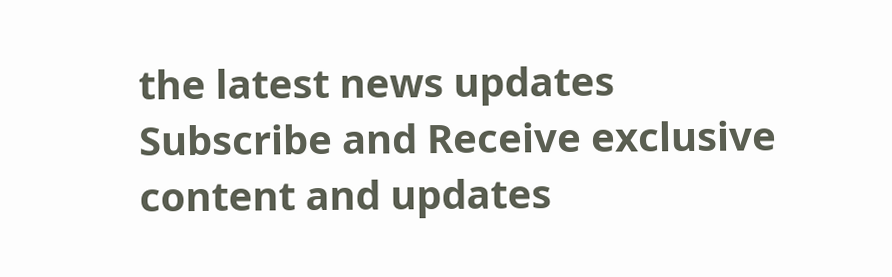the latest news updates
Subscribe and Receive exclusive content and updates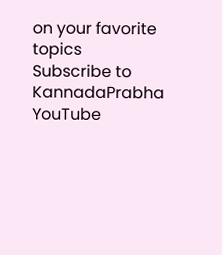on your favorite topics
Subscribe to KannadaPrabha YouTube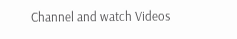Channel and watch Videos